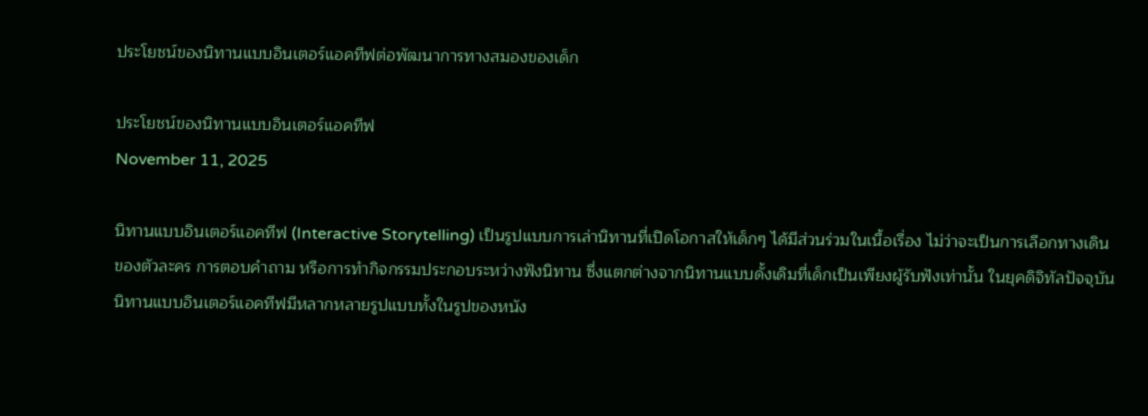ประโยชน์ของนิทานแบบอินเตอร์แอคทีฟต่อพัฒนาการทางสมองของเด็ก

ประโยชน์ของนิทานแบบอินเตอร์แอคทีฟ
November 11, 2025

นิทานแบบอินเตอร์แอคทีฟ (Interactive Storytelling) เป็นรูปแบบการเล่านิทานที่เปิดโอกาสให้เด็กๆ ได้มีส่วนร่วมในเนื้อเรื่อง ไม่ว่าจะเป็นการเลือกทางเดินของตัวละคร การตอบคำถาม หรือการทำกิจกรรมประกอบระหว่างฟังนิทาน ซึ่งแตกต่างจากนิทานแบบดั้งเดิมที่เด็กเป็นเพียงผู้รับฟังเท่านั้น ในยุคดิจิทัลปัจจุบัน นิทานแบบอินเตอร์แอคทีฟมีหลากหลายรูปแบบทั้งในรูปของหนัง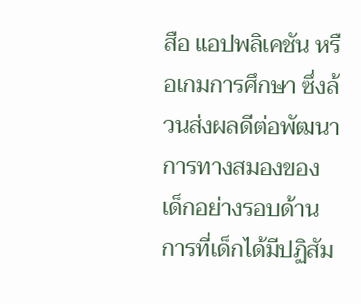สือ แอปพลิเคชัน หรือเกมการศึกษา ซึ่งล้วนส่งผลดีต่อพัฒนาการทางสมองของเด็กอย่างรอบด้าน การที่เด็กได้มีปฏิสัม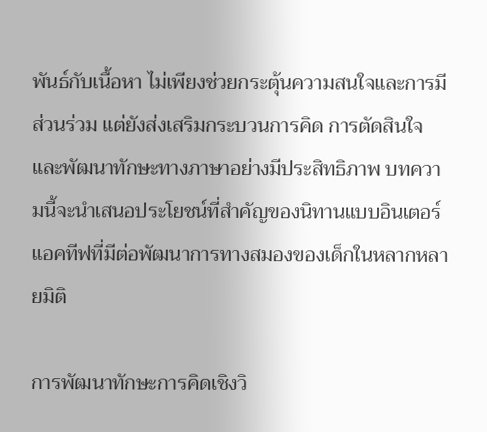พันธ์กับเนื้อหา ไม่เพียงช่วยกระตุ้นความสนใจและการมีส่วนร่วม แต่ยังส่งเสริมกระบวนการคิด การตัดสินใจ และพัฒนาทักษะทางภาษาอย่างมีประสิทธิภาพ บทความนี้จะนำเสนอประโยชน์ที่สำคัญของนิทานแบบอินเตอร์แอคทีฟที่มีต่อพัฒนาการทางสมองของเด็กในหลากหลายมิติ

การพัฒนาทักษะการคิดเชิงวิ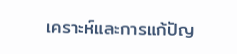เคราะห์และการแก้ปัญ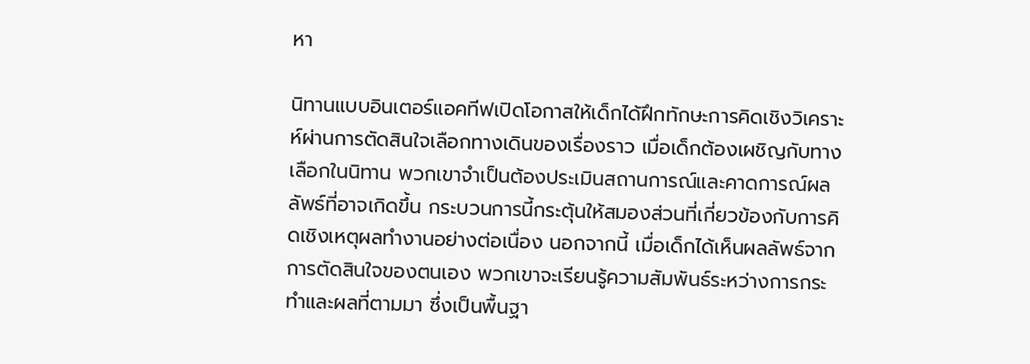หา

นิทานแบบอินเตอร์แอคทีฟเปิดโอกาสให้เด็กได้ฝึกทักษะการคิดเชิงวิเคราะห์ผ่านการตัดสินใจเลือกทางเดินของเรื่องราว เมื่อเด็กต้องเผชิญกับทางเลือกในนิทาน พวกเขาจำเป็นต้องประเมินสถานการณ์และคาดการณ์ผลลัพธ์ที่อาจเกิดขึ้น กระบวนการนี้กระตุ้นให้สมองส่วนที่เกี่ยวข้องกับการคิดเชิงเหตุผลทำงานอย่างต่อเนื่อง นอกจากนี้ เมื่อเด็กได้เห็นผลลัพธ์จากการตัดสินใจของตนเอง พวกเขาจะเรียนรู้ความสัมพันธ์ระหว่างการกระทำและผลที่ตามมา ซึ่งเป็นพื้นฐา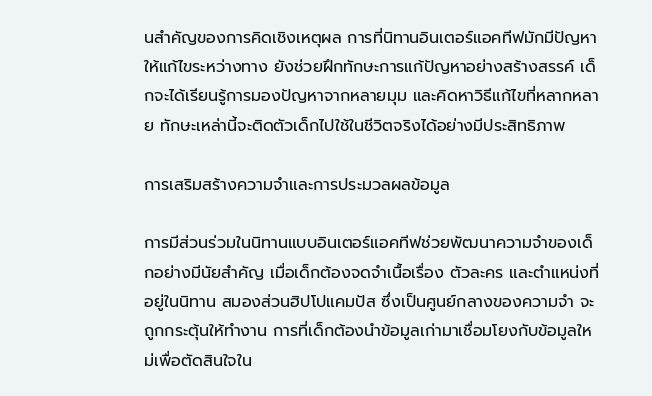นสำคัญของการคิดเชิงเหตุผล การที่นิทานอินเตอร์แอคทีฟมักมีปัญหาให้แก้ไขระหว่างทาง ยังช่วยฝึกทักษะการแก้ปัญหาอย่างสร้างสรรค์ เด็กจะได้เรียนรู้การมองปัญหาจากหลายมุม และคิดหาวิธีแก้ไขที่หลากหลาย ทักษะเหล่านี้จะติดตัวเด็กไปใช้ในชีวิตจริงได้อย่างมีประสิทธิภาพ

การเสริมสร้างความจำและการประมวลผลข้อมูล

การมีส่วนร่วมในนิทานแบบอินเตอร์แอคทีฟช่วยพัฒนาความจำของเด็กอย่างมีนัยสำคัญ เมื่อเด็กต้องจดจำเนื้อเรื่อง ตัวละคร และตำแหน่งที่อยู่ในนิทาน สมองส่วนฮิปโปแคมปัส ซึ่งเป็นศูนย์กลางของความจำ จะถูกกระตุ้นให้ทำงาน การที่เด็กต้องนำข้อมูลเก่ามาเชื่อมโยงกับข้อมูลใหม่เพื่อตัดสินใจใน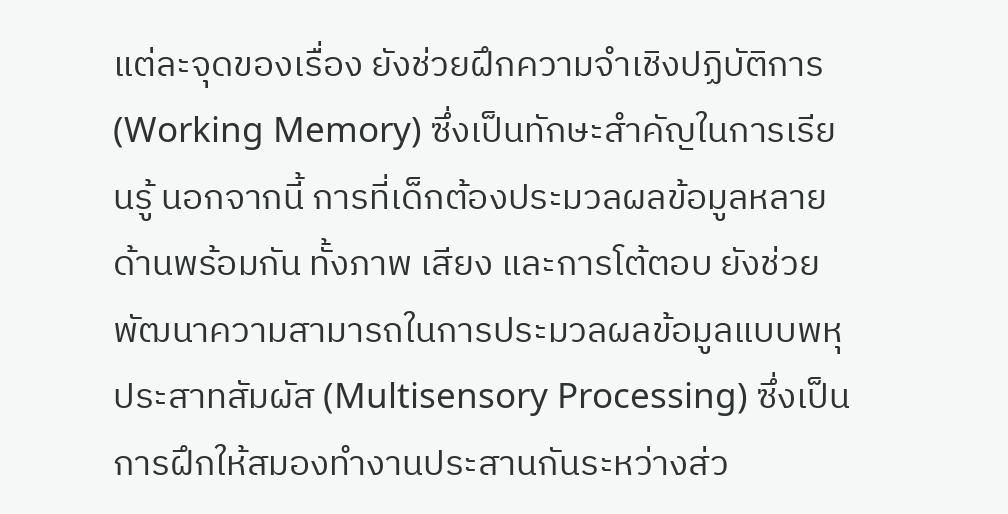แต่ละจุดของเรื่อง ยังช่วยฝึกความจำเชิงปฏิบัติการ (Working Memory) ซึ่งเป็นทักษะสำคัญในการเรียนรู้ นอกจากนี้ การที่เด็กต้องประมวลผลข้อมูลหลายด้านพร้อมกัน ทั้งภาพ เสียง และการโต้ตอบ ยังช่วยพัฒนาความสามารถในการประมวลผลข้อมูลแบบพหุประสาทสัมผัส (Multisensory Processing) ซึ่งเป็นการฝึกให้สมองทำงานประสานกันระหว่างส่ว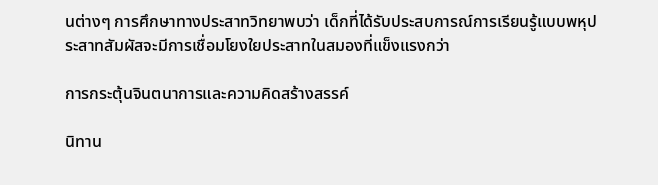นต่างๆ การศึกษาทางประสาทวิทยาพบว่า เด็กที่ได้รับประสบการณ์การเรียนรู้แบบพหุประสาทสัมผัสจะมีการเชื่อมโยงใยประสาทในสมองที่แข็งแรงกว่า

การกระตุ้นจินตนาการและความคิดสร้างสรรค์

นิทาน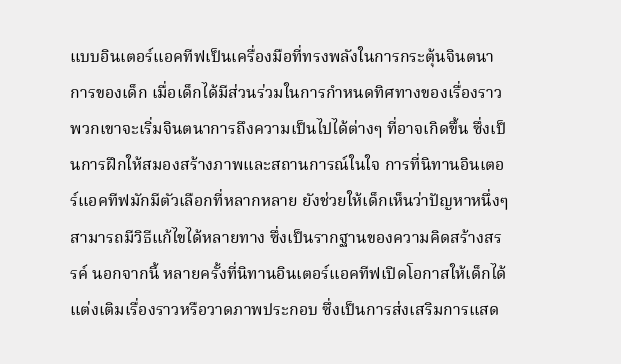แบบอินเตอร์แอคทีฟเป็นเครื่องมือที่ทรงพลังในการกระตุ้นจินตนาการของเด็ก เมื่อเด็กได้มีส่วนร่วมในการกำหนดทิศทางของเรื่องราว พวกเขาจะเริ่มจินตนาการถึงความเป็นไปได้ต่างๆ ที่อาจเกิดขึ้น ซึ่งเป็นการฝึกให้สมองสร้างภาพและสถานการณ์ในใจ การที่นิทานอินเตอร์แอคทีฟมักมีตัวเลือกที่หลากหลาย ยังช่วยให้เด็กเห็นว่าปัญหาหนึ่งๆ สามารถมีวิธีแก้ไขได้หลายทาง ซึ่งเป็นรากฐานของความคิดสร้างสรรค์ นอกจากนี้ หลายครั้งที่นิทานอินเตอร์แอคทีฟเปิดโอกาสให้เด็กได้แต่งเติมเรื่องราวหรือวาดภาพประกอบ ซึ่งเป็นการส่งเสริมการแสด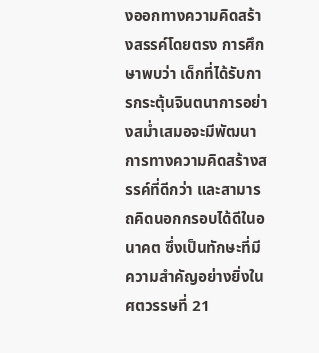งออกทางความคิดสร้างสรรค์โดยตรง การศึกษาพบว่า เด็กที่ได้รับการกระตุ้นจินตนาการอย่างสม่ำเสมอจะมีพัฒนาการทางความคิดสร้างสรรค์ที่ดีกว่า และสามารถคิดนอกกรอบได้ดีในอนาคต ซึ่งเป็นทักษะที่มีความสำคัญอย่างยิ่งในศตวรรษที่ 21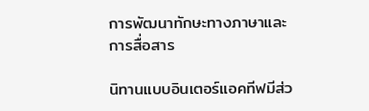การพัฒนาทักษะทางภาษาและการสื่อสาร

นิทานแบบอินเตอร์แอคทีฟมีส่ว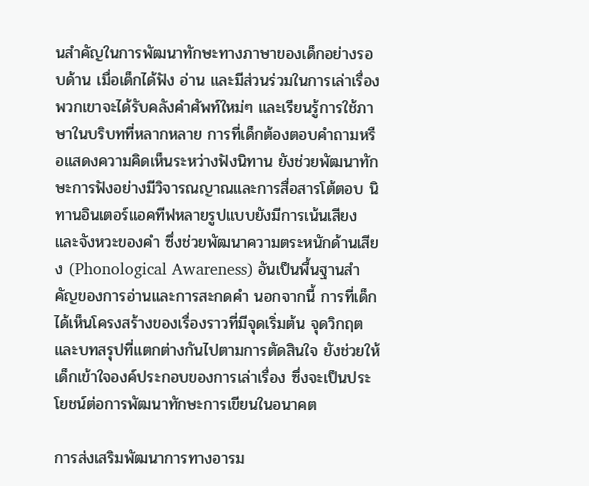นสำคัญในการพัฒนาทักษะทางภาษาของเด็กอย่างรอบด้าน เมื่อเด็กได้ฟัง อ่าน และมีส่วนร่วมในการเล่าเรื่อง พวกเขาจะได้รับคลังคำศัพท์ใหม่ๆ และเรียนรู้การใช้ภาษาในบริบทที่หลากหลาย การที่เด็กต้องตอบคำถามหรือแสดงความคิดเห็นระหว่างฟังนิทาน ยังช่วยพัฒนาทักษะการฟังอย่างมีวิจารณญาณและการสื่อสารโต้ตอบ นิทานอินเตอร์แอคทีฟหลายรูปแบบยังมีการเน้นเสียงและจังหวะของคำ ซึ่งช่วยพัฒนาความตระหนักด้านเสียง (Phonological Awareness) อันเป็นพื้นฐานสำคัญของการอ่านและการสะกดคำ นอกจากนี้ การที่เด็กได้เห็นโครงสร้างของเรื่องราวที่มีจุดเริ่มต้น จุดวิกฤต และบทสรุปที่แตกต่างกันไปตามการตัดสินใจ ยังช่วยให้เด็กเข้าใจองค์ประกอบของการเล่าเรื่อง ซึ่งจะเป็นประโยชน์ต่อการพัฒนาทักษะการเขียนในอนาคต

การส่งเสริมพัฒนาการทางอารม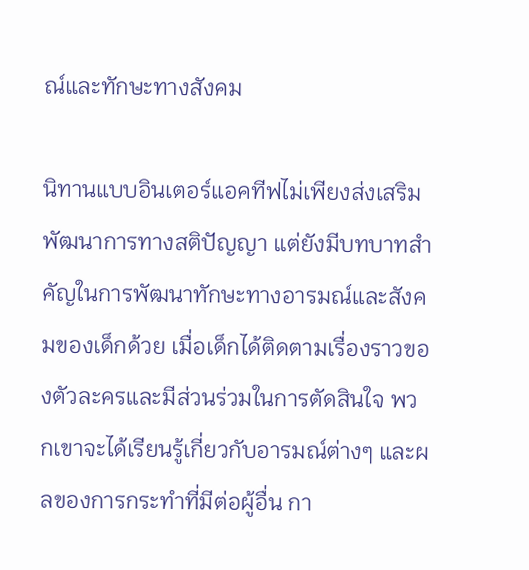ณ์และทักษะทางสังคม

นิทานแบบอินเตอร์แอคทีฟไม่เพียงส่งเสริมพัฒนาการทางสติปัญญา แต่ยังมีบทบาทสำคัญในการพัฒนาทักษะทางอารมณ์และสังคมของเด็กด้วย เมื่อเด็กได้ติดตามเรื่องราวของตัวละครและมีส่วนร่วมในการตัดสินใจ พวกเขาจะได้เรียนรู้เกี่ยวกับอารมณ์ต่างๆ และผลของการกระทำที่มีต่อผู้อื่น กา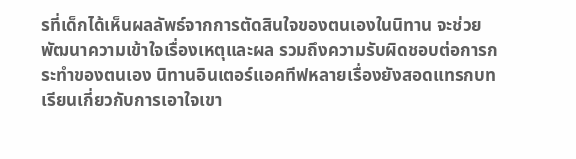รที่เด็กได้เห็นผลลัพธ์จากการตัดสินใจของตนเองในนิทาน จะช่วยพัฒนาความเข้าใจเรื่องเหตุและผล รวมถึงความรับผิดชอบต่อการกระทำของตนเอง นิทานอินเตอร์แอคทีฟหลายเรื่องยังสอดแทรกบทเรียนเกี่ยวกับการเอาใจเขา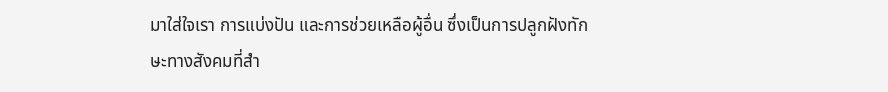มาใส่ใจเรา การแบ่งปัน และการช่วยเหลือผู้อื่น ซึ่งเป็นการปลูกฝังทักษะทางสังคมที่สำ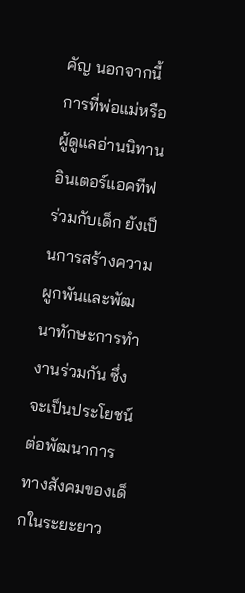คัญ นอกจากนี้ การที่พ่อแม่หรือผู้ดูแลอ่านนิทานอินเตอร์แอคทีฟร่วมกับเด็ก ยังเป็นการสร้างความผูกพันและพัฒนาทักษะการทำงานร่วมกัน ซึ่งจะเป็นประโยชน์ต่อพัฒนาการทางสังคมของเด็กในระยะยาว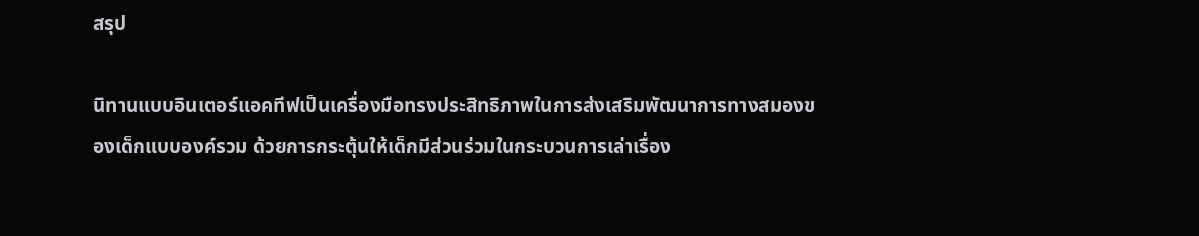สรุป

นิทานแบบอินเตอร์แอคทีฟเป็นเครื่องมือทรงประสิทธิภาพในการส่งเสริมพัฒนาการทางสมองของเด็กแบบองค์รวม ด้วยการกระตุ้นให้เด็กมีส่วนร่วมในกระบวนการเล่าเรื่อง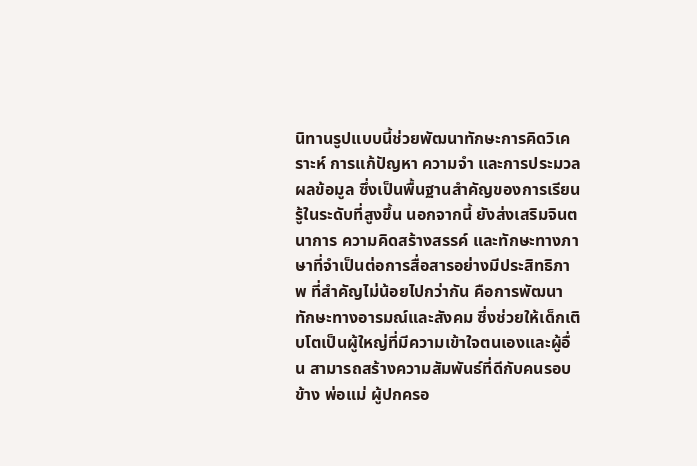นิทานรูปแบบนี้ช่วยพัฒนาทักษะการคิดวิเคราะห์ การแก้ปัญหา ความจำ และการประมวลผลข้อมูล ซึ่งเป็นพื้นฐานสำคัญของการเรียนรู้ในระดับที่สูงขึ้น นอกจากนี้ ยังส่งเสริมจินตนาการ ความคิดสร้างสรรค์ และทักษะทางภาษาที่จำเป็นต่อการสื่อสารอย่างมีประสิทธิภาพ ที่สำคัญไม่น้อยไปกว่ากัน คือการพัฒนาทักษะทางอารมณ์และสังคม ซึ่งช่วยให้เด็กเติบโตเป็นผู้ใหญ่ที่มีความเข้าใจตนเองและผู้อื่น สามารถสร้างความสัมพันธ์ที่ดีกับคนรอบข้าง พ่อแม่ ผู้ปกครอ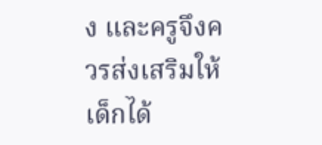ง และครูจึงควรส่งเสริมให้เด็กได้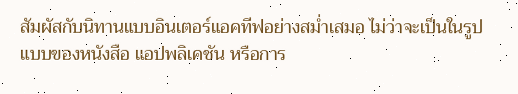สัมผัสกับนิทานแบบอินเตอร์แอคทีฟอย่างสม่ำเสมอ ไม่ว่าจะเป็นในรูปแบบของหนังสือ แอปพลิเคชัน หรือการ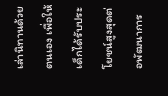เล่านิทานด้วยตนเอง เพื่อให้เด็กได้รับประโยชน์สูงสุดต่อพัฒนาการ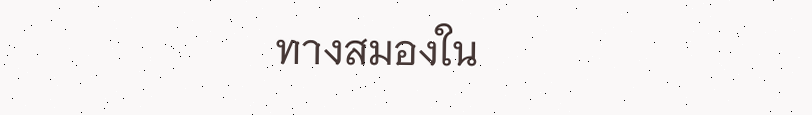ทางสมองใน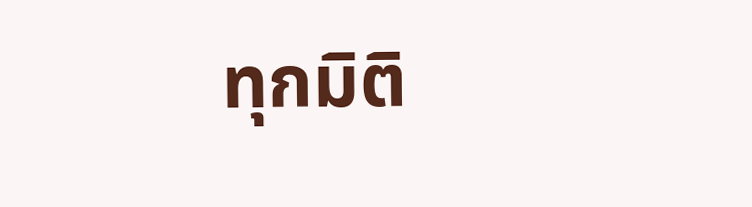ทุกมิติ